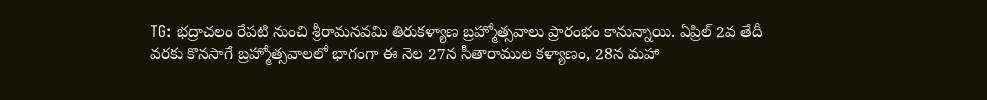TG: భద్రాచలం రేపటి నుంచి శ్రీరామనవమి తిరుకళ్యాణ బ్రహ్మోత్సవాలు ప్రారంభం కానున్నాయి. ఏప్రిల్ 2వ తేదీ వరకు కొనసాగే బ్రహ్మోత్సవాలలో భాగంగా ఈ నెల 27న సీతారాముల కళ్యాణం, 28న మహా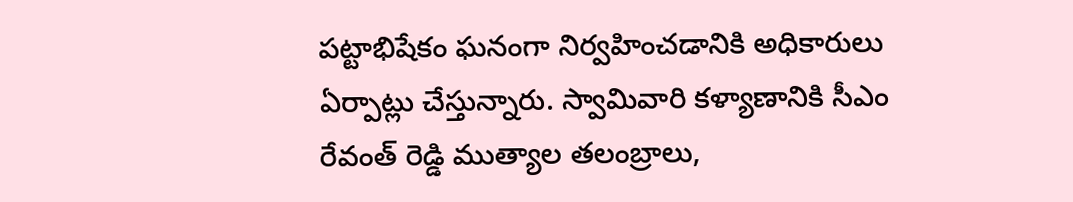పట్టాభిషేకం ఘనంగా నిర్వహించడానికి అధికారులు ఏర్పాట్లు చేస్తున్నారు. స్వామివారి కళ్యాణానికి సీఎం రేవంత్ రెడ్డి ముత్యాల తలంబ్రాలు,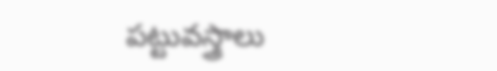పట్టువస్త్రాలు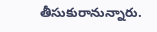తీసుకురానున్నారు.